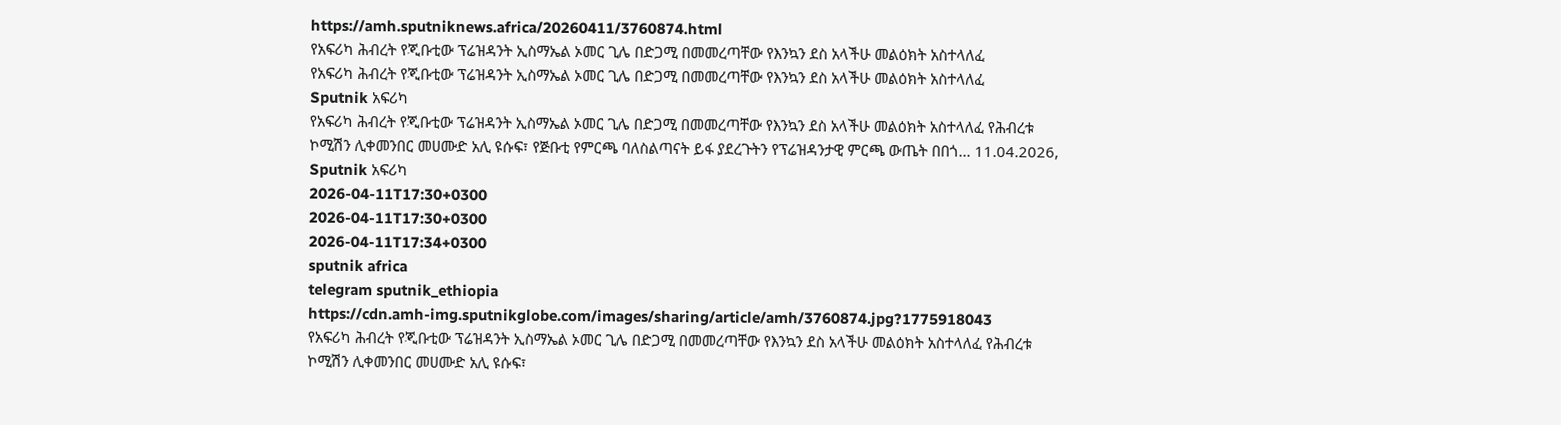https://amh.sputniknews.africa/20260411/3760874.html
የአፍሪካ ሕብረት የጂቡቲው ፕሬዝዳንት ኢስማኤል ኦመር ጊሌ በድጋሚ በመመረጣቸው የእንኳን ደስ አላችሁ መልዕክት አስተላለፈ
የአፍሪካ ሕብረት የጂቡቲው ፕሬዝዳንት ኢስማኤል ኦመር ጊሌ በድጋሚ በመመረጣቸው የእንኳን ደስ አላችሁ መልዕክት አስተላለፈ
Sputnik አፍሪካ
የአፍሪካ ሕብረት የጂቡቲው ፕሬዝዳንት ኢስማኤል ኦመር ጊሌ በድጋሚ በመመረጣቸው የእንኳን ደስ አላችሁ መልዕክት አስተላለፈ የሕብረቱ ኮሚሽን ሊቀመንበር መሀሙድ አሊ ዩሱፍ፣ የጅቡቲ የምርጫ ባለስልጣናት ይፋ ያደረጉትን የፕሬዝዳንታዊ ምርጫ ውጤት በበጎ... 11.04.2026, Sputnik አፍሪካ
2026-04-11T17:30+0300
2026-04-11T17:30+0300
2026-04-11T17:34+0300
sputnik africa
telegram sputnik_ethiopia
https://cdn.amh-img.sputnikglobe.com/images/sharing/article/amh/3760874.jpg?1775918043
የአፍሪካ ሕብረት የጂቡቲው ፕሬዝዳንት ኢስማኤል ኦመር ጊሌ በድጋሚ በመመረጣቸው የእንኳን ደስ አላችሁ መልዕክት አስተላለፈ የሕብረቱ ኮሚሽን ሊቀመንበር መሀሙድ አሊ ዩሱፍ፣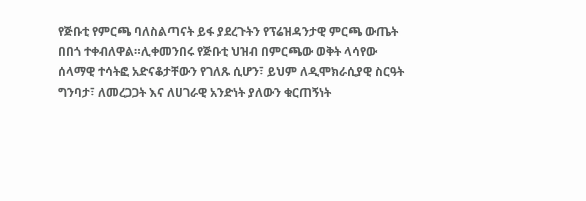የጅቡቲ የምርጫ ባለስልጣናት ይፋ ያደረጉትን የፕሬዝዳንታዊ ምርጫ ውጤት በበጎ ተቀብለዋል።ሊቀመንበሩ የጅቡቲ ህዝብ በምርጫው ወቅት ላሳየው ሰላማዊ ተሳትፎ አድናቆታቸውን የገለጹ ሲሆን፣ ይህም ለዲሞክራሲያዊ ስርዓት ግንባታ፣ ለመረጋጋት እና ለሀገራዊ አንድነት ያለውን ቁርጠኝነት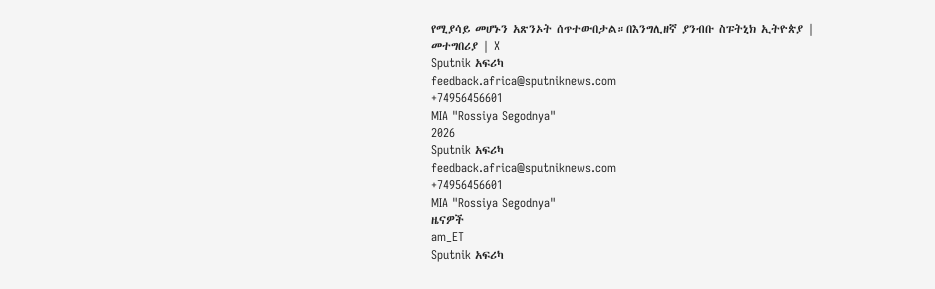የሚያሳይ መሆኑን አጽንኦት ሰጥተውበታል።በእንግሊዘኛ ያንብቡ ስፑትኒክ ኢትዮጵያ | መተግበሪያ | X
Sputnik አፍሪካ
feedback.africa@sputniknews.com
+74956456601
MIA "Rossiya Segodnya"
2026
Sputnik አፍሪካ
feedback.africa@sputniknews.com
+74956456601
MIA "Rossiya Segodnya"
ዜናዎች
am_ET
Sputnik አፍሪካ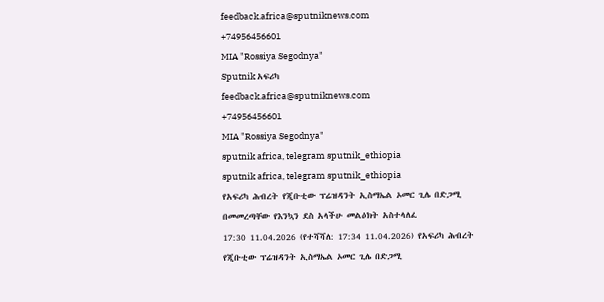feedback.africa@sputniknews.com
+74956456601
MIA "Rossiya Segodnya"
Sputnik አፍሪካ
feedback.africa@sputniknews.com
+74956456601
MIA "Rossiya Segodnya"
sputnik africa, telegram sputnik_ethiopia
sputnik africa, telegram sputnik_ethiopia
የአፍሪካ ሕብረት የጂቡቲው ፕሬዝዳንት ኢስማኤል ኦመር ጊሌ በድጋሚ በመመረጣቸው የእንኳን ደስ አላችሁ መልዕክት አስተላለፈ
17:30 11.04.2026 (የተሻሻለ: 17:34 11.04.2026) የአፍሪካ ሕብረት የጂቡቲው ፕሬዝዳንት ኢስማኤል ኦመር ጊሌ በድጋሚ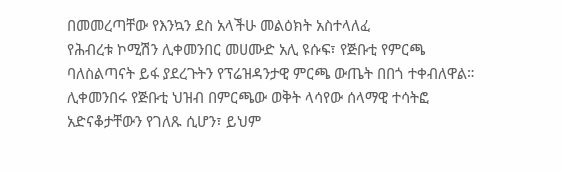በመመረጣቸው የእንኳን ደስ አላችሁ መልዕክት አስተላለፈ
የሕብረቱ ኮሚሽን ሊቀመንበር መሀሙድ አሊ ዩሱፍ፣ የጅቡቲ የምርጫ ባለስልጣናት ይፋ ያደረጉትን የፕሬዝዳንታዊ ምርጫ ውጤት በበጎ ተቀብለዋል።
ሊቀመንበሩ የጅቡቲ ህዝብ በምርጫው ወቅት ላሳየው ሰላማዊ ተሳትፎ አድናቆታቸውን የገለጹ ሲሆን፣ ይህም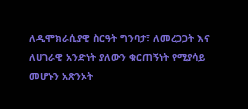ለዲሞክራሲያዊ ስርዓት ግንባታ፣ ለመረጋጋት እና ለሀገራዊ አንድነት ያለውን ቁርጠኝነት የሚያሳይ መሆኑን አጽንኦት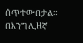ሰጥተውበታል።
በእንግሊዘኛ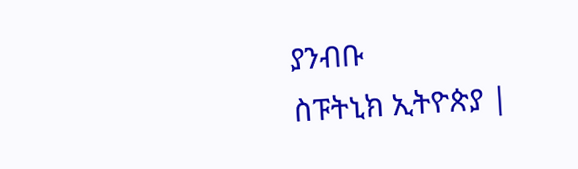ያንብቡ
ስፑትኒክ ኢትዮጵያ |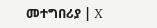መተግበሪያ | X